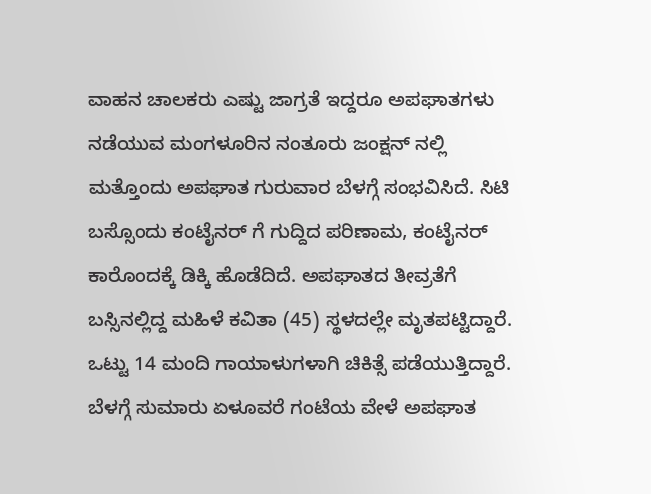ವಾಹನ ಚಾಲಕರು ಎಷ್ಟು ಜಾಗ್ರತೆ ಇದ್ದರೂ ಅಪಘಾತಗಳು ನಡೆಯುವ ಮಂಗಳೂರಿನ ನಂತೂರು ಜಂಕ್ಷನ್ ನಲ್ಲಿ ಮತ್ತೊಂದು ಅಪಘಾತ ಗುರುವಾರ ಬೆಳಗ್ಗೆ ಸಂಭವಿಸಿದೆ. ಸಿಟಿ ಬಸ್ಸೊಂದು ಕಂಟೈನರ್ ಗೆ ಗುದ್ದಿದ ಪರಿಣಾಮ, ಕಂಟೈನರ್ ಕಾರೊಂದಕ್ಕೆ ಡಿಕ್ಕಿ ಹೊಡೆದಿದೆ. ಅಪಘಾತದ ತೀವ್ರತೆಗೆ ಬಸ್ಸಿನಲ್ಲಿದ್ದ ಮಹಿಳೆ ಕವಿತಾ (45) ಸ್ಥಳದಲ್ಲೇ ಮೃತಪಟ್ಟಿದ್ದಾರೆ. ಒಟ್ಟು 14 ಮಂದಿ ಗಾಯಾಳುಗಳಾಗಿ ಚಿಕಿತ್ಸೆ ಪಡೆಯುತ್ತಿದ್ದಾರೆ.
ಬೆಳಗ್ಗೆ ಸುಮಾರು ಏಳೂವರೆ ಗಂಟೆಯ ವೇಳೆ ಅಪಘಾತ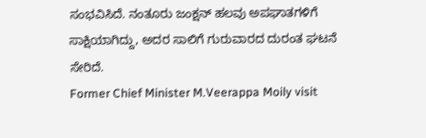ಸಂಭವಿಸಿದೆ. ನಂತೂರು ಜಂಕ್ಷನ್ ಹಲವು ಅಪಘಾತಗಳಿಗೆ ಸಾಕ್ಷಿಯಾಗಿದ್ದು, ಅದರ ಸಾಲಿಗೆ ಗುರುವಾರದ ದುರಂತ ಘಟನೆ ಸೇರಿದೆ.
Former Chief Minister M.Veerappa Moily visit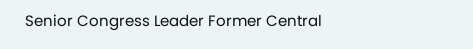Senior Congress Leader Former Central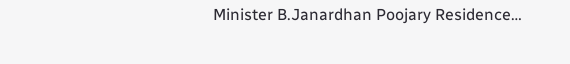Minister B.Janardhan Poojary Residence…